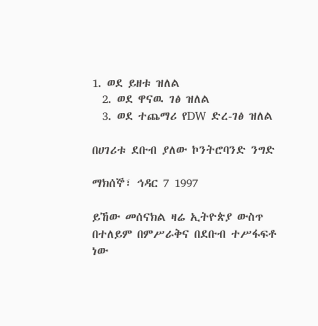1. ወደ ይዘቱ ዝለል
  2. ወደ ዋናዉ ገፅ ዝለል
  3. ወደ ተጨማሪ የDW ድረ-ገፅ ዝለል

በሀገሪቱ ደቡብ ያለው ኮንትሮባንድ ንግድ

ማክሰኞ፣ ኅዳር 7 1997

ይኸው መሰናክል ዛሬ ኢትዮጵያ ውስጥ በተለይም በምሥራቅና በደቡብ ተሥፋፍቶ ነው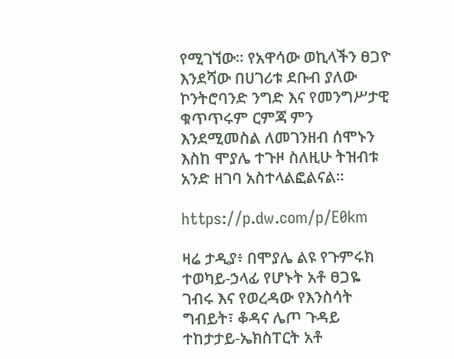የሚገኘው። የአዋሳው ወኪላችን ፀጋዮ እንደሻው በሀገሪቱ ደቡብ ያለው ኮንትሮባንድ ንግድ እና የመንግሥታዊ ቁጥጥሩም ርምጃ ምን እንደሚመስል ለመገንዘብ ሰሞኑን እስከ ሞያሌ ተጉዞ ስለዚሁ ትዝብቱ አንድ ዘገባ አስተላልፎልናል።

https://p.dw.com/p/E0km

ዛሬ ታዲያ፥ በሞያሌ ልዩ የጉምሩክ ተወካይ-ኃላፊ የሆኑት አቶ ፀጋዬ ገብሩ እና የወረዳው የእንስሳት ግብይት፣ ቆዳና ሌጦ ጉዳይ ተከታታይ-ኤክስፐርት አቶ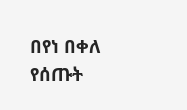በየነ በቀለ የሰጡት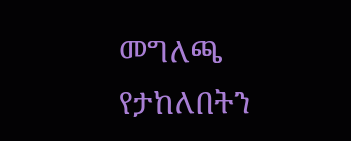መግለጫ የታከለበትን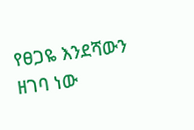የፀጋዬ እንደሻውን ዘገባ ነው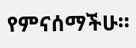የምናሰማችሁ።